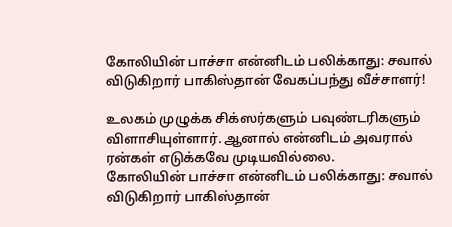கோலியின் பாச்சா என்னிடம் பலிக்காது: சவால் விடுகிறார் பாகிஸ்தான் வேகப்பந்து வீச்சாளர்!

உலகம் முழுக்க சிக்ஸர்களும் பவுண்டரிகளும் விளாசியுள்ளார். ஆனால் என்னிடம் அவரால் ரன்கள் எடுக்கவே முடியவில்லை.
கோலியின் பாச்சா என்னிடம் பலிக்காது: சவால் விடுகிறார் பாகிஸ்தான்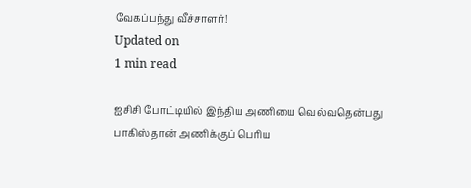வேகப்பந்து வீச்சாளர்!
Updated on
1 min read

ஐசிசி போட்டியில் இந்திய அணியை வெல்வதென்பது பாகிஸ்தான் அணிக்குப் பெரிய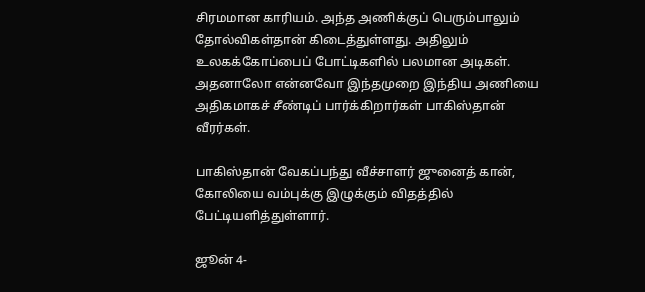சிரமமான காரியம். அந்த அணிக்குப் பெரும்பாலும் தோல்விகள்தான் கிடைத்துள்ளது. அதிலும் உலகக்கோப்பைப் போட்டிகளில் பலமான அடிகள். அதனாலோ என்னவோ இந்தமுறை இந்திய அணியை அதிகமாகச் சீண்டிப் பார்க்கிறார்கள் பாகிஸ்தான் வீரர்கள்.

பாகிஸ்தான் வேகப்பந்து வீச்சாளர் ஜுனைத் கான், கோலியை வம்புக்கு இழுக்கும் விதத்தில் பேட்டியளித்துள்ளார்.

ஜூன் 4-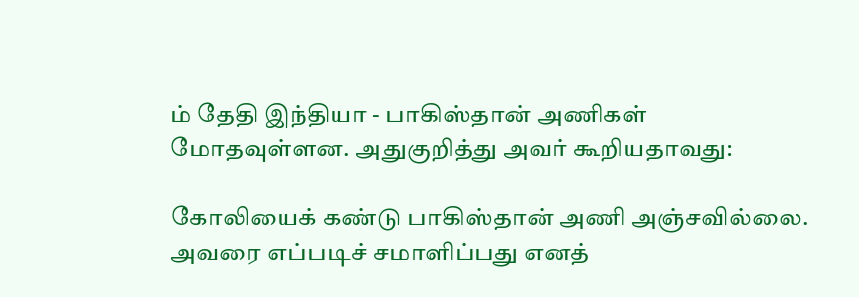ம் தேதி இந்தியா - பாகிஸ்தான் அணிகள் மோதவுள்ளன. அதுகுறித்து அவர் கூறியதாவது:

கோலியைக் கண்டு பாகிஸ்தான் அணி அஞ்சவில்லை. அவரை எப்படிச் சமாளிப்பது எனத்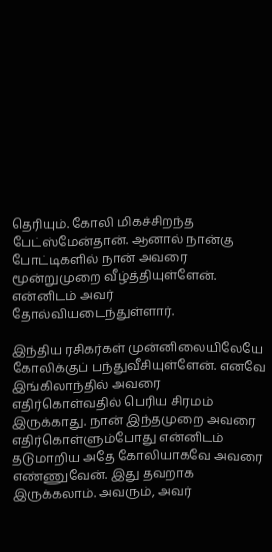தெரியும். கோலி மிகச்சிறந்த பேட்ஸ்மேன்தான். ஆனால் நான்கு போட்டிகளில் நான் அவரை மூன்றுமுறை வீழ்த்தியுள்ளேன். என்னிடம் அவர் தோல்வியடைந்துள்ளார்.

இந்திய ரசிகர்கள் முன்னிலையிலேயே கோலிக்குப் பந்துவீசியுள்ளேன். எனவே இங்கிலாந்தில் அவரை எதிர்கொள்வதில் பெரிய சிரமம் இருக்காது. நான் இந்தமுறை அவரை எதிர்கொள்ளும்போது என்னிடம் தடுமாறிய அதே கோலியாகவே அவரை எண்ணுவேன். இது தவறாக இருக்கலாம். அவரும், அவர்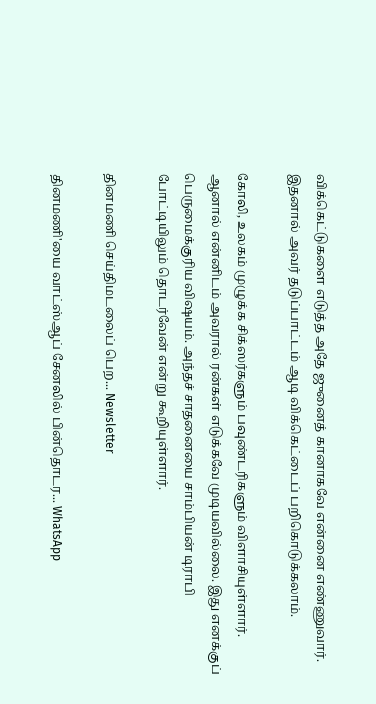விக்கெட்டுகளை எடுத்த அதே ஜுனைத் கானாகவே என்னை எண்ணுவார். இதனால் அவர் தடுப்பாட்டம் ஆடி விக்கெட்டைப் பறிகொடுக்கலாம்.

கோலி, உலகம் முழுக்க சிக்ஸர்களும் பவுண்டரிகளும் விளாசியுள்ளார். ஆனால் என்னிடம் அவரால் ரன்கள் எடுக்கவே முடியவில்லை. இது எனக்குப் பெருமைக்குரிய விஷயம். அந்தச் சாதனையை சாம்பியன் டிராபி போட்டியிலும் தொடர்வேன் என்று கூறியுள்ளார்.

தினமணி செய்திமடலைப் பெற... Newsletter

தினமணி'யை வாட்ஸ்ஆப் சேனலில் பின்தொடர... WhatsApp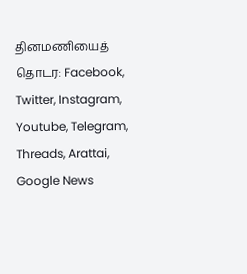தினமணியைத் தொடர: Facebook, Twitter, Instagram, Youtube, Telegram, Threads, Arattai, Google News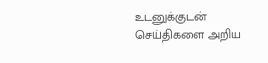உடனுக்குடன் செய்திகளை அறிய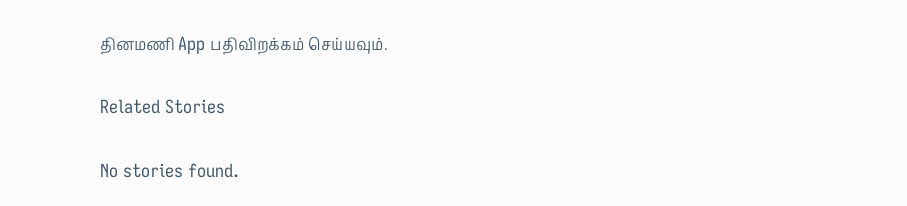தினமணி App பதிவிறக்கம் செய்யவும்.

Related Stories

No stories found.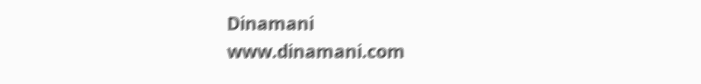Dinamani
www.dinamani.com